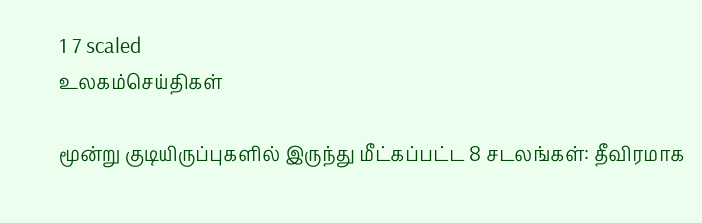1 7 scaled
உலகம்செய்திகள்

மூன்று குடியிருப்புகளில் இருந்து மீட்கப்பட்ட 8 சடலங்கள்: தீவிரமாக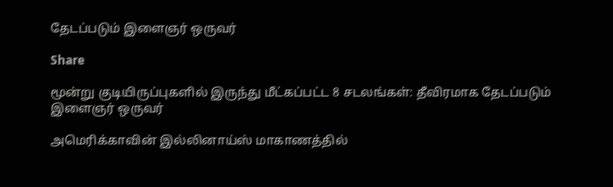தேடப்படும் இளைஞர் ஒருவர்

Share

மூன்று குடியிருப்புகளில் இருந்து மீட்கப்பட்ட 8 சடலங்கள்: தீவிரமாக தேடப்படும் இளைஞர் ஒருவர்

அமெரிக்காவின் இல்லினாய்ஸ் மாகாணத்தில்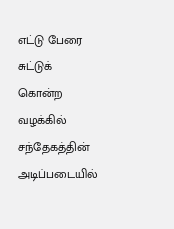எட்டு பேரை சுட்டுக் கொன்ற வழக்கில் சந்தேகத்தின் அடிப்படையில்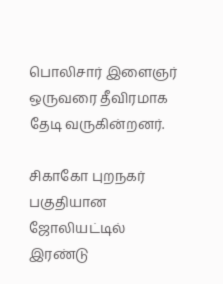பொலிசார் இளைஞர் ஒருவரை தீவிரமாக தேடி வருகின்றனர்.

சிகாகோ புறநகர் பகுதியான ஜோலியட்டில் இரண்டு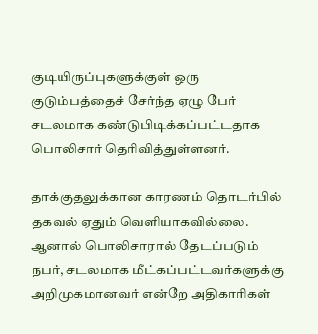குடியிருப்புகளுக்குள் ஒரு குடும்பத்தைச் சேர்ந்த ஏழு பேர் சடலமாக கண்டுபிடிக்கப்பட்டதாக பொலிசார் தெரிவித்துள்ளனர்.

தாக்குதலுக்கான காரணம் தொடர்பில் தகவல் ஏதும் வெளியாகவில்லை. ஆனால் பொலிசாரால் தேடப்படும் நபர், சடலமாக மீட்கப்பட்டவர்களுக்கு அறிமுகமானவர் என்றே அதிகாரிகள்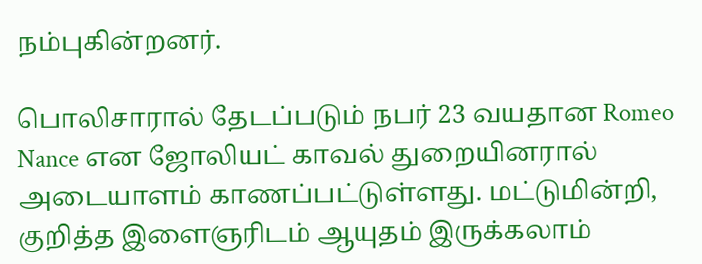நம்புகின்றனர்.

பொலிசாரால் தேடப்படும் நபர் 23 வயதான Romeo Nance என ஜோலியட் காவல் துறையினரால் அடையாளம் காணப்பட்டுள்ளது. மட்டுமின்றி, குறித்த இளைஞரிடம் ஆயுதம் இருக்கலாம்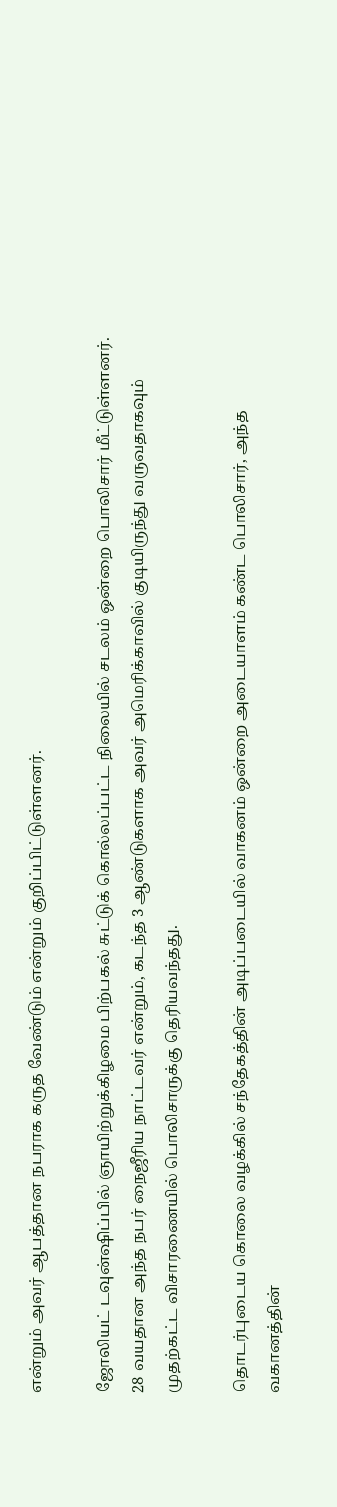என்றும் அவர் ஆபத்தான நபராக கருத வேண்டும் என்றும் குறிப்பிட்டுள்ளனர்.

ஜோலியட் டவுன்ஷிப்பில் ஞாயிற்றுக்கிழமை பிற்பகல் சுட்டுக் கொல்லப்பட்ட நிலையில் சடலம் ஒன்றை பொலிசார் மீட்டுள்ளனர். 28 வயதான அந்த நபர் நைஜீரிய நாட்டவர் என்றும், கடந்த 3 ஆண்டுகளாக அவர் அமெரிக்காவில் குடியிருந்து வருவதாகவும் முதற்கட்ட விசாரணையில் பொலிசாருக்கு தெரியவந்தது.

தொடர்புடைய கொலை வழக்கில் சந்தேகத்தின் அடிப்படையில் வாகனம் ஒன்றை அடையாளம் கண்ட பொலிசார், அந்த வகானத்தின்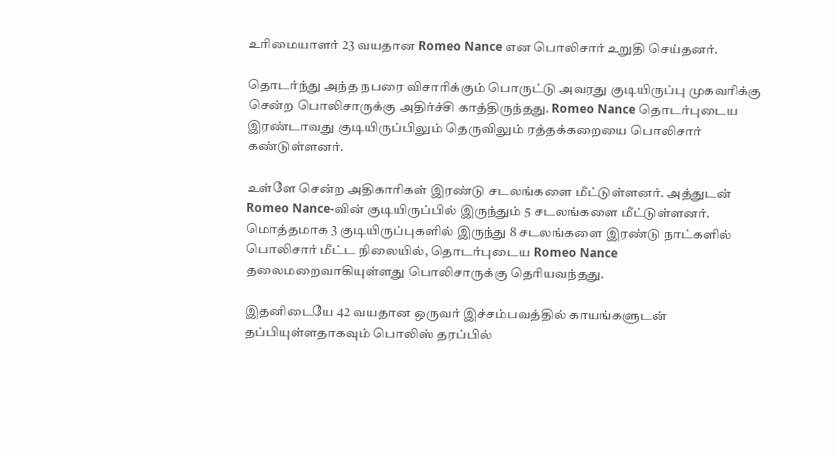உரிமையாளர் 23 வயதான Romeo Nance என பொலிசார் உறுதி செய்தனர்.

தொடர்ந்து அந்த நபரை விசாரிக்கும் பொருட்டு அவரது குடியிருப்பு முகவரிக்கு சென்ற பொலிசாருக்கு அதிர்ச்சி காத்திருந்தது. Romeo Nance தொடர்புடைய இரண்டாவது குடியிருப்பிலும் தெருவிலும் ரத்தக்கறையை பொலிசார் கண்டுள்ளனர்.

உள்ளே சென்ற அதிகாரிகள் இரண்டு சடலங்களை மீட்டுள்ளனர். அத்துடன் Romeo Nance-வின் குடியிருப்பில் இருந்தும் 5 சடலங்களை மீட்டுள்ளனர். மொத்தமாக 3 குடியிருப்புகளில் இருந்து 8 சடலங்களை இரண்டு நாட்களில் பொலிசார் மீட்ட நிலையில், தொடர்புடைய Romeo Nance தலைமறைவாகியுள்ளது பொலிசாருக்கு தெரியவந்தது.

இதனிடையே 42 வயதான ஒருவர் இச்சம்பவத்தில் காயங்களுடன் தப்பியுள்ளதாகவும் பொலிஸ் தரப்பில்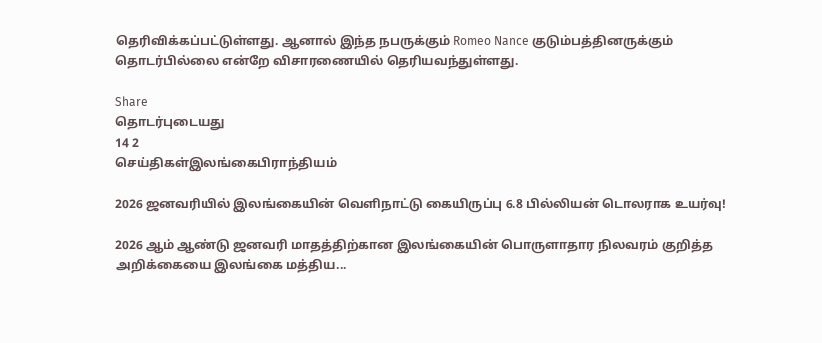தெரிவிக்கப்பட்டுள்ளது. ஆனால் இந்த நபருக்கும் Romeo Nance குடும்பத்தினருக்கும் தொடர்பில்லை என்றே விசாரணையில் தெரியவந்துள்ளது.

Share
தொடர்புடையது
14 2
செய்திகள்இலங்கைபிராந்தியம்

2026 ஜனவரியில் இலங்கையின் வெளிநாட்டு கையிருப்பு 6.8 பில்லியன் டொலராக உயர்வு!

2026 ஆம் ஆண்டு ஜனவரி மாதத்திற்கான இலங்கையின் பொருளாதார நிலவரம் குறித்த அறிக்கையை இலங்கை மத்திய...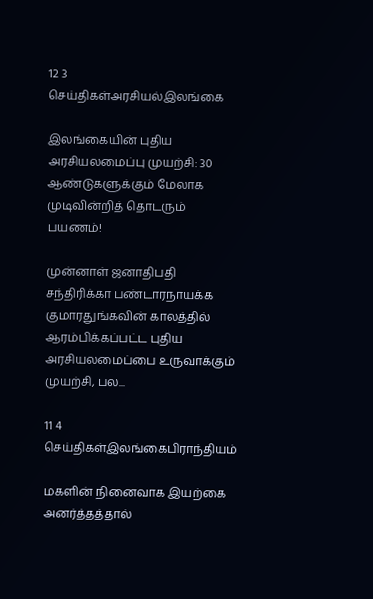12 3
செய்திகள்அரசியல்இலங்கை

இலங்கையின் புதிய அரசியலமைப்பு முயற்சி: 30 ஆண்டுகளுக்கும் மேலாக முடிவின்றித் தொடரும் பயணம்!

முன்னாள் ஜனாதிபதி சந்திரிக்கா பண்டாரநாயக்க குமாரதுங்கவின் காலத்தில் ஆரம்பிக்கப்பட்ட புதிய அரசியலமைப்பை உருவாக்கும் முயற்சி, பல...

11 4
செய்திகள்இலங்கைபிராந்தியம்

மகளின் நினைவாக இயற்கை அனர்த்தத்தால்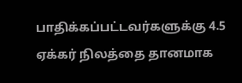பாதிக்கப்பட்டவர்களுக்கு 4.5 ஏக்கர் நிலத்தை தானமாக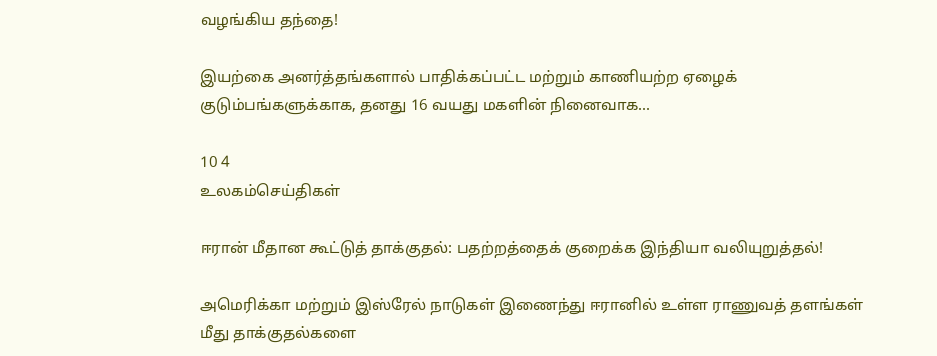வழங்கிய தந்தை!

இயற்கை அனர்த்தங்களால் பாதிக்கப்பட்ட மற்றும் காணியற்ற ஏழைக் குடும்பங்களுக்காக, தனது 16 வயது மகளின் நினைவாக...

10 4
உலகம்செய்திகள்

ஈரான் மீதான கூட்டுத் தாக்குதல்: பதற்றத்தைக் குறைக்க இந்தியா வலியுறுத்தல்!

அமெரிக்கா மற்றும் இஸ்ரேல் நாடுகள் இணைந்து ஈரானில் உள்ள ராணுவத் தளங்கள் மீது தாக்குதல்களை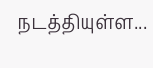நடத்தியுள்ள...